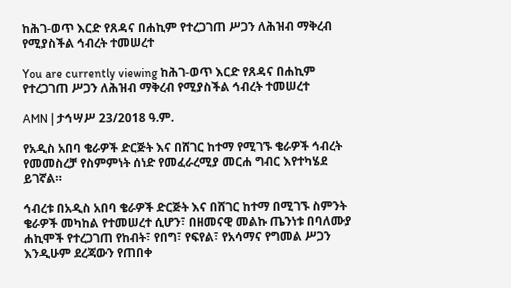ከሕገ-ወጥ እርድ የጸዳና በሐኪም የተረጋገጠ ሥጋን ለሕዝብ ማቅረብ የሚያስችል ኅብረት ተመሠረተ

You are currently viewing ከሕገ-ወጥ እርድ የጸዳና በሐኪም የተረጋገጠ ሥጋን ለሕዝብ ማቅረብ የሚያስችል ኅብረት ተመሠረተ

AMN | ታኅሣሥ 23/2018 ዓ.ም.

የአዲስ አበባ ቄራዎች ድርጅት እና በሸገር ከተማ የሚገኙ ቄራዎች ኅብረት የመመስረቻ የስምምነት ሰነድ የመፈራረሚያ መርሐ ግብር እየተካሄደ ይገኛል።

ኅብረቱ በአዲስ አበባ ቄራዎች ድርጅት እና በሸገር ከተማ በሚገኙ ስምንት ቄራዎች መካከል የተመሠረተ ሲሆን፣ በዘመናዊ መልኩ ጤንነቱ በባለሙያ ሐኪሞች የተረጋገጠ የከብት፣ የበግ፣ የፍየል፣ የአሳማና የግመል ሥጋን እንዲሁም ደረጃውን የጠበቀ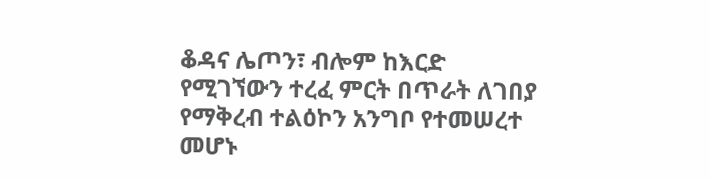ቆዳና ሌጦን፣ ብሎም ከእርድ የሚገኘውን ተረፈ ምርት በጥራት ለገበያ የማቅረብ ተልዕኮን አንግቦ የተመሠረተ መሆኑ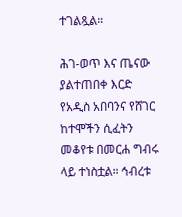ተገልጿል።

ሕገ-ወጥ እና ጤናው ያልተጠበቀ እርድ የአዲስ አበባንና የሸገር ከተሞችን ሲፈትን መቆየቱ በመርሐ ግብሩ ላይ ተነስቷል። ኅብረቱ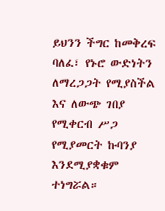ይህንን ችግር ከመቅረፍ ባለፈ፣ የኑሮ ውድነትን ለማረጋጋት የሚያስችል እና ለውጭ ገበያ የሚቀርብ ሥጋ የሚያመርት ኩባንያ እንደሚያቋቁም ተነግሯል።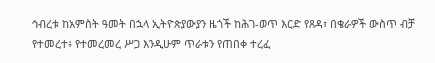ኅብረቱ ከአምስት ዓመት በኋላ ኢትዮጵያውያን ዜጎች ከሕገ-ወጥ እርድ የጸዳ፣ በቄራዎች ውስጥ ብቻ የተመረተ፥ የተመረመረ ሥጋ እንዲሁም ጥራቱን የጠበቀ ተረፈ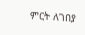ምርት ለገበያ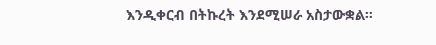እንዲቀርብ በትኩረት እንደሚሠራ አስታውቋል።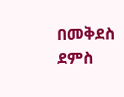በመቅደስ ደምስ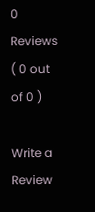0 Reviews ( 0 out of 0 )

Write a Review